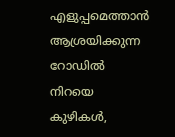എളുപ്പമെത്താൻ ആശ്രയിക്കുന്ന റോഡിൽ നിറയെ കുഴികൾ,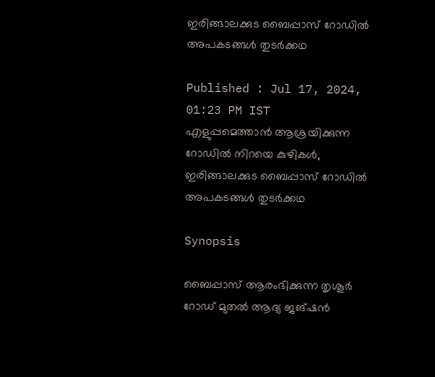ഇരിങ്ങാലക്കുട ബൈപ്പാസ് റോഡിൽ അപകടങ്ങള്‍ തുടര്‍ക്കഥ

Published : Jul 17, 2024, 01:23 PM IST
എളുപ്പമെത്താൻ ആശ്രയിക്കുന്ന റോഡിൽ നിറയെ കുഴികൾ, ഇരിങ്ങാലക്കുട ബൈപ്പാസ് റോഡിൽ അപകടങ്ങള്‍ തുടര്‍ക്കഥ

Synopsis

ബൈപ്പാസ് ആരംഭിക്കുന്ന തൃശൂര്‍ റോഡ് മുതല്‍ ആദ്യ ജങ്ഷന്‍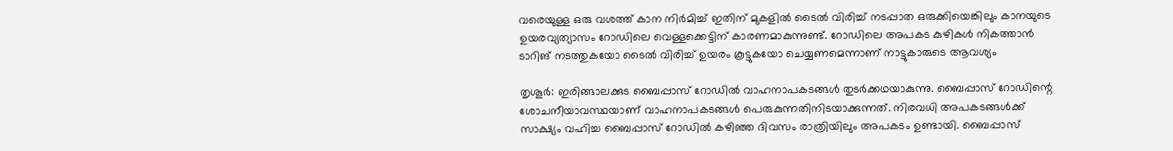വരെയുള്ള ഒരു വശത്ത് കാന നിര്‍മിച്ച് ഇതിന് മുകളില്‍ ടൈല്‍ വിരിച്ച് നടപ്പാത ഒരുക്കിയെങ്കിലും കാനയുടെ ഉയരവ്യത്യാസം റോഡിലെ വെള്ളക്കെട്ടിന് കാരണമാകുന്നുണ്ട്. റോഡിലെ അപകട കുഴികള്‍ നികത്താന്‍ ടാറിങ് നടത്തുകയോ ടൈല്‍ വിരിച്ച് ഉയരം കൂട്ടുകയോ ചെയ്യണമെന്നാണ് നാട്ടുകാരുടെ ആവശ്യം

തൃശൂര്‍: ഇരിങ്ങാലക്കുട ബൈപ്പാസ് റോഡിൽ വാഹനാപകടങ്ങള്‍ തുടര്‍ക്കഥയാകുന്നു. ബൈപ്പാസ് റോഡിന്റെ ശോചനീയാവസ്ഥയാണ് വാഹനാപകടങ്ങള്‍ പെരുകുന്നതിനിടയാക്കുന്നത്. നിരവധി അപകടങ്ങള്‍ക്ക് സാക്ഷ്യം വഹിച്ച ബൈപ്പാസ് റോഡില്‍ കഴിഞ്ഞ ദിവസം രാത്രിയിലും അപകടം ഉണ്ടായി. ബൈപ്പാസ്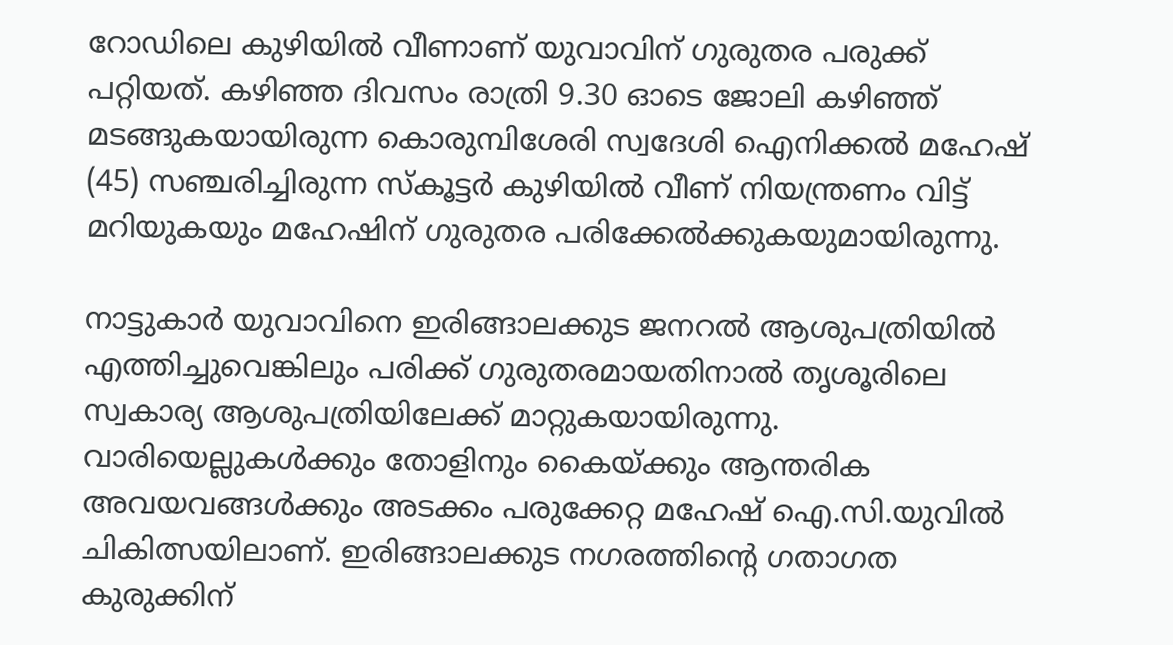റോഡിലെ കുഴിയില്‍ വീണാണ് യുവാവിന് ഗുരുതര പരുക്ക് പറ്റിയത്. കഴിഞ്ഞ ദിവസം രാത്രി 9.30 ഓടെ ജോലി കഴിഞ്ഞ് മടങ്ങുകയായിരുന്ന കൊരുമ്പിശേരി സ്വദേശി ഐനിക്കല്‍ മഹേഷ് (45) സഞ്ചരിച്ചിരുന്ന സ്‌കൂട്ടര്‍ കുഴിയില്‍ വീണ് നിയന്ത്രണം വിട്ട് മറിയുകയും മഹേഷിന് ഗുരുതര പരിക്കേൽക്കുകയുമായിരുന്നു.

നാട്ടുകാര്‍ യുവാവിനെ ഇരിങ്ങാലക്കുട ജനറല്‍ ആശുപത്രിയില്‍ എത്തിച്ചുവെങ്കിലും പരിക്ക് ഗുരുതരമായതിനാല്‍ തൃശൂരിലെ സ്വകാര്യ ആശുപത്രിയിലേക്ക് മാറ്റുകയായിരുന്നു. വാരിയെല്ലുകള്‍ക്കും തോളിനും കൈയ്ക്കും ആന്തരിക അവയവങ്ങള്‍ക്കും അടക്കം പരുക്കേറ്റ മഹേഷ് ഐ.സി.യുവില്‍ ചികിത്സയിലാണ്. ഇരിങ്ങാലക്കുട നഗരത്തിന്റെ ഗതാഗത കുരുക്കിന്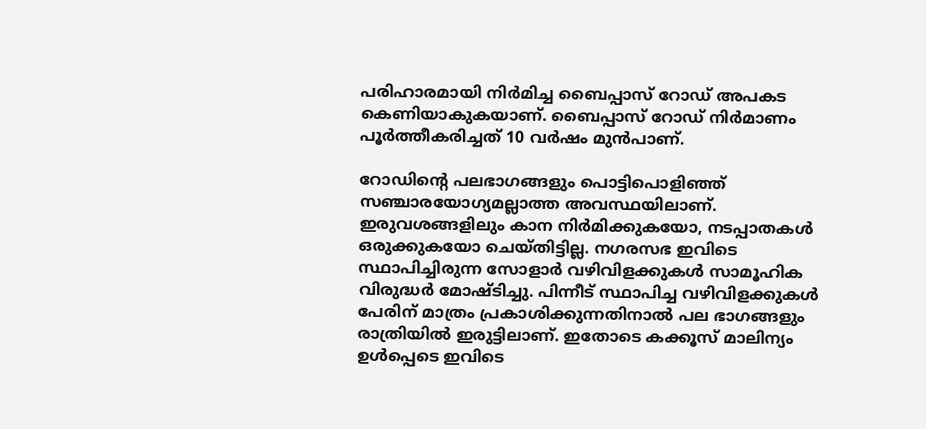പരിഹാരമായി നിര്‍മിച്ച ബൈപ്പാസ് റോഡ് അപകട കെണിയാകുകയാണ്. ബൈപ്പാസ് റോഡ് നിര്‍മാണം പൂര്‍ത്തീകരിച്ചത് 10 വര്‍ഷം മുൻപാണ്.

റോഡിന്റെ പലഭാഗങ്ങളും പൊട്ടിപൊളിഞ്ഞ് സഞ്ചാരയോഗ്യമല്ലാത്ത അവസ്ഥയിലാണ്. ഇരുവശങ്ങളിലും കാന നിര്‍മിക്കുകയോ, നടപ്പാതകള്‍ ഒരുക്കുകയോ ചെയ്തിട്ടില്ല. നഗരസഭ ഇവിടെ സ്ഥാപിച്ചിരുന്ന സോളാര്‍ വഴിവിളക്കുകള്‍ സാമൂഹിക വിരുദ്ധര്‍ മോഷ്ടിച്ചു. പിന്നീട് സ്ഥാപിച്ച വഴിവിളക്കുകള്‍ പേരിന് മാത്രം പ്രകാശിക്കുന്നതിനാല്‍ പല ഭാഗങ്ങളും രാത്രിയില്‍ ഇരുട്ടിലാണ്. ഇതോടെ കക്കൂസ് മാലിന്യം ഉള്‍പ്പെടെ ഇവിടെ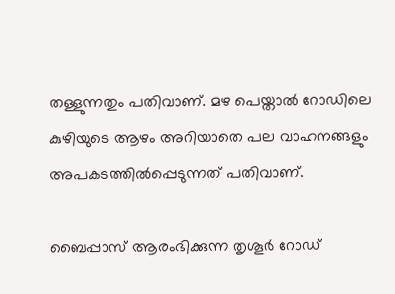തള്ളുന്നതും പതിവാണ്. മഴ പെയ്താല്‍ റോഡിലെ കുഴിയുടെ ആഴം അറിയാതെ പല വാഹനങ്ങളും അപകടത്തില്‍പ്പെടുന്നത് പതിവാണ്.

ബൈപ്പാസ് ആരംഭിക്കുന്ന തൃശൂര്‍ റോഡ്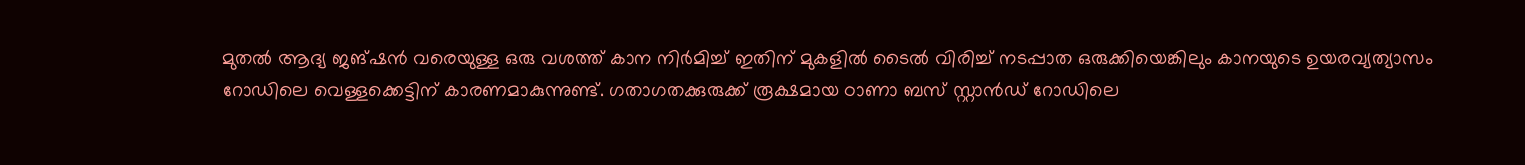മുതല്‍ ആദ്യ ജങ്ഷന്‍ വരെയുള്ള ഒരു വശത്ത് കാന നിര്‍മിച്ച് ഇതിന് മുകളില്‍ ടൈല്‍ വിരിച്ച് നടപ്പാത ഒരുക്കിയെങ്കിലും കാനയുടെ ഉയരവ്യത്യാസം റോഡിലെ വെള്ളക്കെട്ടിന് കാരണമാകുന്നുണ്ട്. ഗതാഗതക്കുരുക്ക് രൂക്ഷമായ ഠാണാ ബസ് സ്റ്റാന്‍ഡ് റോഡിലെ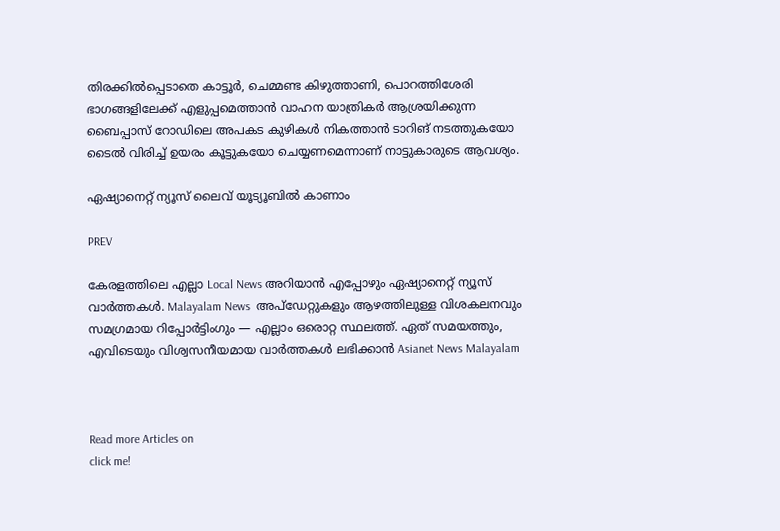തിരക്കില്‍പ്പെടാതെ കാട്ടൂര്‍, ചെമ്മണ്ട കിഴുത്താണി, പൊറത്തിശേരി ഭാഗങ്ങളിലേക്ക് എളുപ്പമെത്താന്‍ വാഹന യാത്രികര്‍ ആശ്രയിക്കുന്ന ബൈപ്പാസ് റോഡിലെ അപകട കുഴികള്‍ നികത്താന്‍ ടാറിങ് നടത്തുകയോ ടൈല്‍ വിരിച്ച് ഉയരം കൂട്ടുകയോ ചെയ്യണമെന്നാണ് നാട്ടുകാരുടെ ആവശ്യം.

ഏഷ്യാനെറ്റ് ന്യൂസ് ലൈവ് യൂട്യൂബിൽ കാണാം

PREV

കേരളത്തിലെ എല്ലാ Local News അറിയാൻ എപ്പോഴും ഏഷ്യാനെറ്റ് ന്യൂസ് വാർത്തകൾ. Malayalam News  അപ്‌ഡേറ്റുകളും ആഴത്തിലുള്ള വിശകലനവും സമഗ്രമായ റിപ്പോർട്ടിംഗും — എല്ലാം ഒരൊറ്റ സ്ഥലത്ത്. ഏത് സമയത്തും, എവിടെയും വിശ്വസനീയമായ വാർത്തകൾ ലഭിക്കാൻ Asianet News Malayalam



Read more Articles on
click me!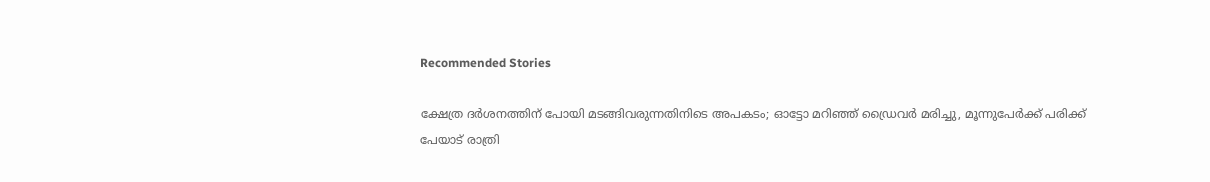Recommended Stories

ക്ഷേത്ര ദർശനത്തിന് പോയി മടങ്ങിവരുന്നതിനിടെ അപകടം; ഓട്ടോ മറിഞ്ഞ് ഡ്രൈവർ മരിച്ചു, മൂന്നുപേർക്ക് പരിക്ക്
പേയാട് രാത്രി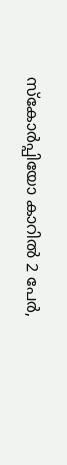സ്കോർപ്പിയോ കാറിൽ 2 പേർ,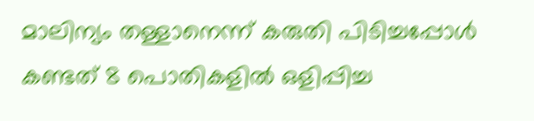മാലിന്യം തള്ളാനെന്ന് കരുതി പിടിച്ചപ്പോൾ കണ്ടത് 8 പൊതികളിൽ ഒളിപ്പിച്ച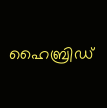ഹൈബ്രിഡ്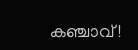കഞ്ചാവ്!